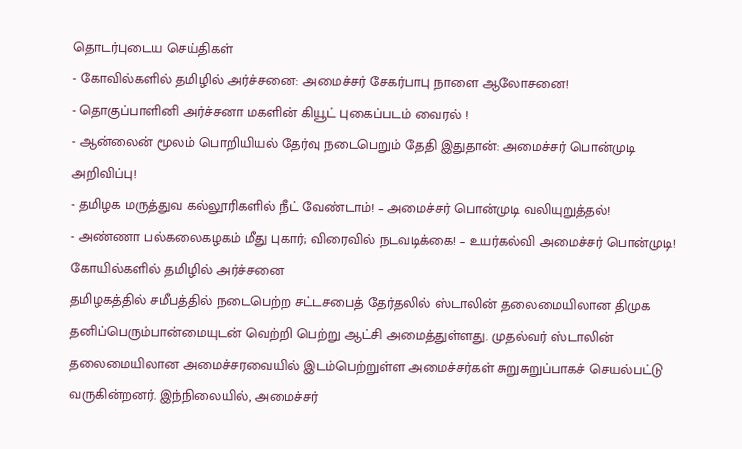தொடர்புடைய செய்திகள்
- கோவில்களில் தமிழில் அர்ச்சனை: அமைச்சர் சேகர்பாபு நாளை ஆலோசனை!
- தொகுப்பாளினி அர்ச்சனா மகளின் கியூட் புகைப்படம் வைரல் !
- ஆன்லைன் மூலம் பொறியியல் தேர்வு நடைபெறும் தேதி இதுதான்: அமைச்சர் பொன்முடி அறிவிப்பு!
- தமிழக மருத்துவ கல்லூரிகளில் நீட் வேண்டாம்! – அமைச்சர் பொன்முடி வலியுறுத்தல்!
- அண்ணா பல்கலைகழகம் மீது புகார்; விரைவில் நடவடிக்கை! – உயர்கல்வி அமைச்சர் பொன்முடி!
கோயில்களில் தமிழில் அர்ச்சனை
தமிழகத்தில் சமீபத்தில் நடைபெற்ற சட்டசபைத் தேர்தலில் ஸ்டாலின் தலைமையிலான திமுக தனிப்பெரும்பான்மையுடன் வெற்றி பெற்று ஆட்சி அமைத்துள்ளது. முதல்வர் ஸ்டாலின் தலைமையிலான அமைச்சரவையில் இடம்பெற்றுள்ள அமைச்சர்கள் சுறுசுறுப்பாகச் செயல்பட்டு வருகின்றனர். இந்நிலையில், அமைச்சர்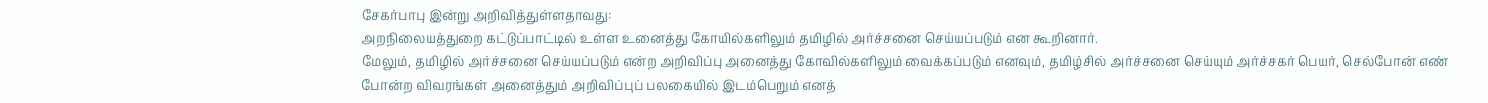சேகர்பாபு இன்று அறிவித்துள்ளதாவது:
அறநிலையத்துறை கட்டுப்பாட்டில் உள்ள உனைத்து கோயில்களிலும் தமிழில் அர்ச்சனை செய்யப்படும் என கூறினார்.
மேலும், தமிழில் அர்ச்சனை செய்யப்படும் என்ற அறிவிப்பு அனைத்து கோவில்களிலும் வைக்கப்படும் எனவும், தமிழ்சில் அர்ச்சனை செய்யும் அர்ச்சகர் பெயர், செல்போன் எண் போன்ற விவரங்கள் அனைத்தும் அறிவிப்புப் பலகையில் இடம்பெறும் எனத்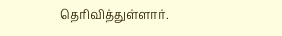தெரிவித்துள்ளார்.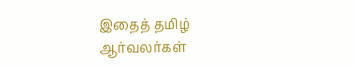இதைத் தமிழ் ஆர்வலர்கள்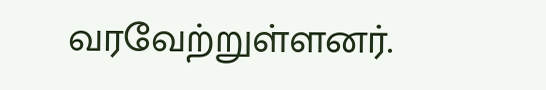வரவேற்றுள்ளனர்.